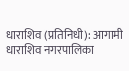धाराशिव (प्रतिनिधी): आगामी धाराशिव नगरपालिका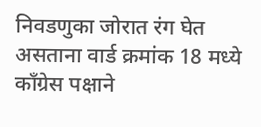निवडणुका जोरात रंग घेत असताना वार्ड क्रमांक 18 मध्ये काँग्रेस पक्षाने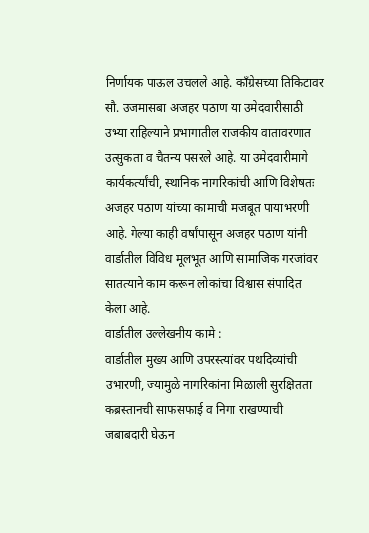निर्णायक पाऊल उचलले आहे. काँग्रेसच्या तिकिटावर सौ. उजमासबा अजहर पठाण या उमेदवारीसाठी उभ्या राहिल्याने प्रभागातील राजकीय वातावरणात उत्सुकता व चैतन्य पसरले आहे. या उमेदवारीमागे कार्यकर्त्यांची, स्थानिक नागरिकांची आणि विशेषतः अजहर पठाण यांच्या कामाची मजबूत पायाभरणी आहे. गेल्या काही वर्षांपासून अजहर पठाण यांनी वार्डातील विविध मूलभूत आणि सामाजिक गरजांवर सातत्याने काम करून लोकांचा विश्वास संपादित केला आहे.
वार्डातील उल्लेखनीय कामे :
वार्डातील मुख्य आणि उपरस्त्यांवर पथदिव्यांची उभारणी, ज्यामुळे नागरिकांना मिळाली सुरक्षितता
कब्रस्तानची साफसफाई व निगा राखण्याची जबाबदारी घेऊन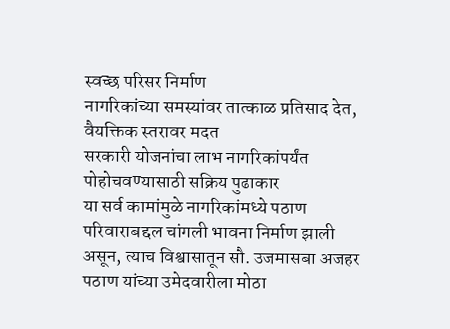स्वच्छ परिसर निर्माण
नागरिकांच्या समस्यांवर तात्काळ प्रतिसाद देत, वैयक्तिक स्तरावर मदत
सरकारी योजनांचा लाभ नागरिकांपर्यंत पोहोचवण्यासाठी सक्रिय पुढाकार
या सर्व कामांमुळे नागरिकांमध्ये पठाण परिवाराबद्दल चांगली भावना निर्माण झाली असून, त्याच विश्वासातून सौ. उजमासबा अजहर पठाण यांच्या उमेदवारीला मोठा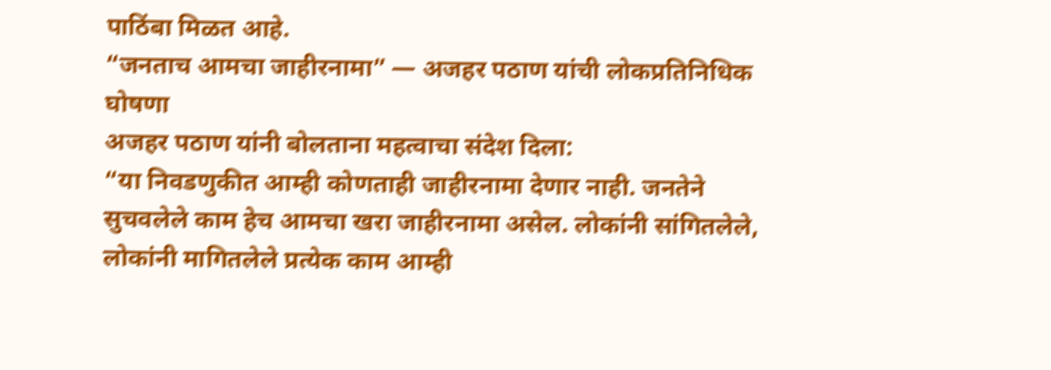पाठिंबा मिळत आहे.
“जनताच आमचा जाहीरनामा” — अजहर पठाण यांची लोकप्रतिनिधिक घोषणा
अजहर पठाण यांनी बोलताना महत्वाचा संदेश दिला:
“या निवडणुकीत आम्ही कोणताही जाहीरनामा देणार नाही. जनतेने सुचवलेले काम हेच आमचा खरा जाहीरनामा असेल. लोकांनी सांगितलेले, लोकांनी मागितलेले प्रत्येक काम आम्ही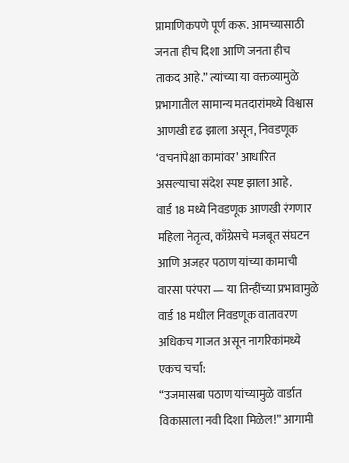प्रामाणिकपणे पूर्ण करू. आमच्यासाठी जनता हीच दिशा आणि जनता हीच ताकद आहे.” त्यांच्या या वक्तव्यामुळे प्रभागातील सामान्य मतदारांमध्ये विश्वास आणखी दृढ झाला असून, निवडणूक ‘वचनांपेक्षा कामांवर’ आधारित असल्याचा संदेश स्पष्ट झाला आहे.
वार्ड 18 मध्ये निवडणूक आणखी रंगणार
महिला नेतृत्व, काँग्रेसचे मजबूत संघटन आणि अजहर पठाण यांच्या कामाची वारसा परंपरा — या तिन्हींच्या प्रभावामुळे वार्ड 18 मधील निवडणूक वातावरण अधिकच गाजत असून नागरिकांमध्ये एकच चर्चा:
“उजमासबा पठाण यांच्यामुळे वार्डात विकासाला नवी दिशा मिळेल!” आगामी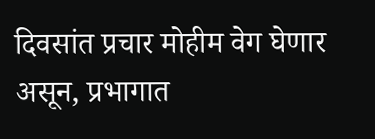दिवसांत प्रचार मोहीम वेग घेणार असून, प्रभागात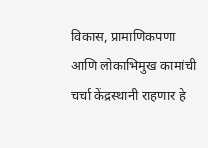विकास, प्रामाणिकपणा आणि लोकाभिमुख कामांची चर्चा केंद्रस्थानी राहणार हे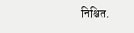निश्चित.